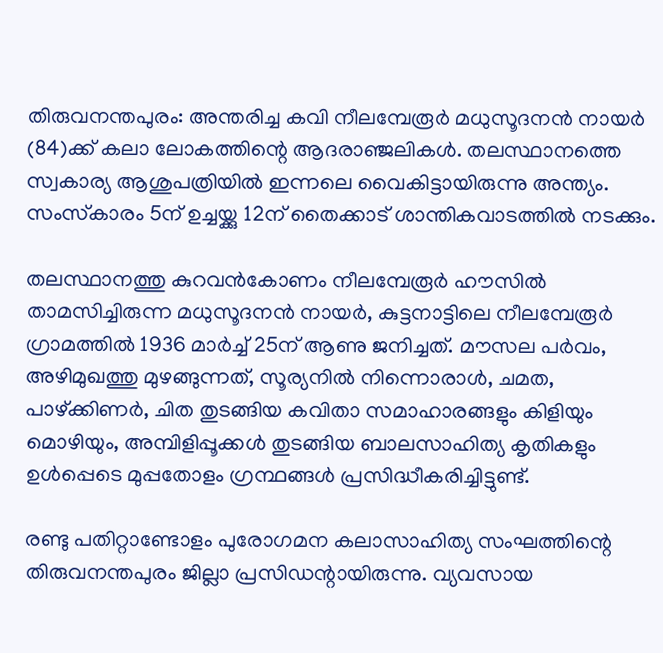തിരുവനന്തപുരം: അന്തരിച്ച കവി നീലമ്പേരൂർ മധുസൂദനൻ നായർ (84)ക്ക് കലാ ലോകത്തിന്റെ ആദരാഞ്ജലികൾ. തലസ്ഥാനത്തെ സ്വകാര്യ ആശുപത്രിയിൽ ഇന്നലെ വൈകിട്ടായിരുന്നു അന്ത്യം. സംസ്‌കാരം 5ന് ഉച്ചയ്ക്കു 12ന് തൈക്കാട് ശാന്തികവാടത്തിൽ നടക്കും.

തലസ്ഥാനത്തു കുറവൻകോണം നീലമ്പേരൂർ ഹൗസിൽ താമസിച്ചിരുന്ന മധുസൂദനൻ നായർ, കുട്ടനാട്ടിലെ നീലമ്പേരൂർ ഗ്രാമത്തിൽ 1936 മാർച്ച് 25ന് ആണു ജനിച്ചത്. മൗസല പർവം, അഴിമുഖത്തു മുഴങ്ങുന്നത്, സൂര്യനിൽ നിന്നൊരാൾ, ചമത, പാഴ്ക്കിണർ, ചിത തുടങ്ങിയ കവിതാ സമാഹാരങ്ങളും കിളിയും മൊഴിയും, അമ്പിളിപ്പൂക്കൾ തുടങ്ങിയ ബാലസാഹിത്യ കൃതികളും ഉൾപ്പെടെ മുപ്പതോളം ഗ്രന്ഥങ്ങൾ പ്രസിദ്ധീകരിച്ചിട്ടുണ്ട്.

രണ്ടു പതിറ്റാണ്ടോളം പുരോഗമന കലാസാഹിത്യ സംഘത്തിന്റെ തിരുവനന്തപുരം ജില്ലാ പ്രസിഡന്റായിരുന്നു. വ്യവസായ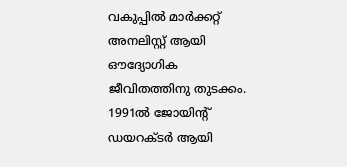വകുപ്പിൽ മാർക്കറ്റ് അനലിസ്റ്റ് ആയി ഔദ്യോഗിക ജീവിതത്തിനു തുടക്കം. 1991ൽ ജോയിന്റ് ഡയറക്ടർ ആയി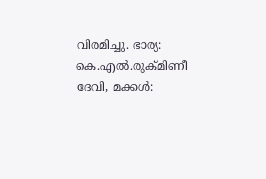വിരമിച്ചു. ഭാര്യ: കെ.എൽ.രുക്മിണീ ദേവി, മക്കൾ: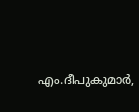എം.ദീപുകുമാർ,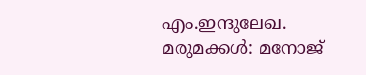എം.ഇന്ദുലേഖ. മരുമക്കൾ: മനോജ്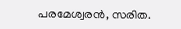പരമേശ്വരൻ, സരിത.